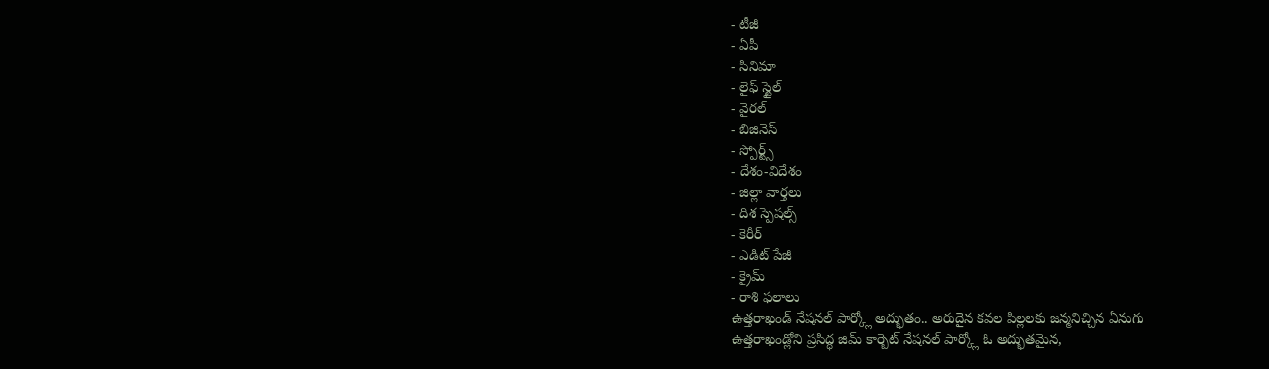- టీజీ
- ఏపీ
- సినిమా
- లైఫ్ స్టైల్
- వైరల్
- బిజినెస్
- స్పోర్ట్స్
- దేశం-విదేశం
- జిల్లా వార్తలు
- దిశ స్పెషల్స్
- కెరీర్
- ఎడిట్ పేజీ
- క్రైమ్
- రాశి ఫలాలు
ఉత్తరాఖండ్ నేషనల్ పార్క్లో అద్భుతం.. అరుదైన కవల పిల్లలకు జన్మనిచ్చిన ఏనుగు
ఉత్తరాఖండ్లోని ప్రసిద్ధ జిమ్ కార్బెట్ నేషనల్ పార్క్లో ఓ అద్భుతమైన,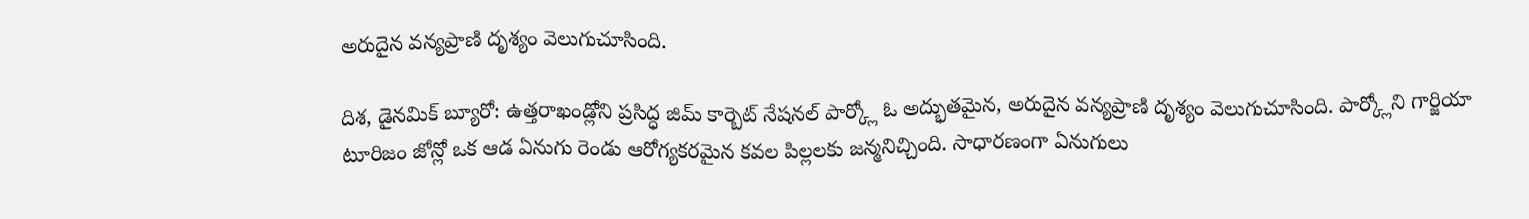అరుదైన వన్యప్రాణి దృశ్యం వెలుగుచూసింది.

దిశ, డైనమిక్ బ్యూరో: ఉత్తరాఖండ్లోని ప్రసిద్ధ జిమ్ కార్బెట్ నేషనల్ పార్క్లో ఓ అద్భుతమైన, అరుదైన వన్యప్రాణి దృశ్యం వెలుగుచూసింది. పార్క్లోని గార్జియా టూరిజం జోన్లో ఒక ఆడ ఏనుగు రెండు ఆరోగ్యకరమైన కవల పిల్లలకు జన్మనిచ్చింది. సాధారణంగా ఏనుగులు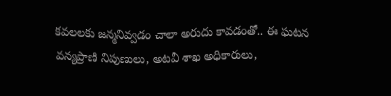కవలలకు జన్మనివ్వడం చాలా అరుదు కావడంతో.. ఈ ఘటన వన్యప్రాణి నిపుణులు, అటవీ శాఖ అధికారులు,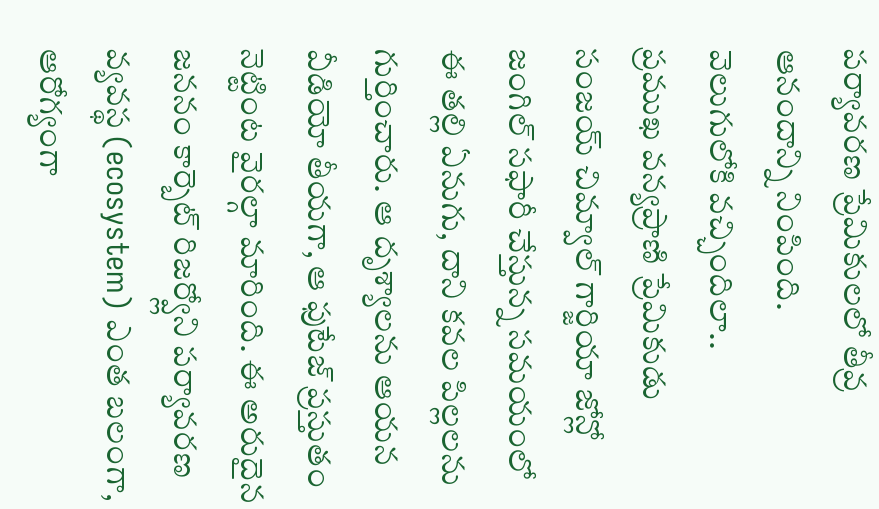పర్యావరణ ప్రేమికులలో తీవ్ర ఆనందాన్ని నింపింది.
వెలుగులోకి వచ్చిందిలా..
ప్రముఖ వన్యప్రాణి ప్రేమికుడు సంజయ్ చిమ్వాల్ గార్జియా జోన్లో జంగిల్ సఫారీ చేస్తున్న సమయంలో ఈ తల్లి ఏనుగు, దాని కవల పిల్లలను గుర్తించారు. ఆ దృశ్యాలను ఆయన వీడియో తీయగా, ఆ ఫుటేజ్ ప్రస్తుతం నెట్టింట వైరల్గా మారింది. ఈ అరుదైన జననం కార్బెట్ రిజర్వ్లోని పర్యావరణ వ్యవస్థ (ecosystem) ఎంత బలంగా, ఆరోగ్యంగా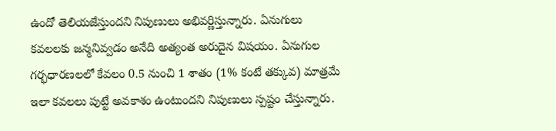ఉందో తెలియజేస్తుందని నిపుణులు అభివర్ణిస్తున్నారు. ఏనుగులు కవలలకు జన్మనివ్వడం అనేది అత్యంత అరుదైన విషయం. ఏనుగుల గర్భధారణలలో కేవలం 0.5 నుంచి 1 శాతం (1% కంటే తక్కువ) మాత్రమే ఇలా కవలలు పుట్టే అవకాశం ఉంటుందని నిపుణులు స్పష్టం చేస్తున్నారు.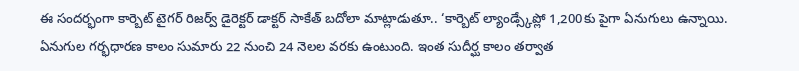ఈ సందర్భంగా కార్బెట్ టైగర్ రిజర్వ్ డైరెక్టర్ డాక్టర్ సాకేత్ బదోలా మాట్లాడుతూ.. ‘కార్బెట్ ల్యాండ్స్కేప్లో 1,200కు పైగా ఏనుగులు ఉన్నాయి. ఏనుగుల గర్భధారణ కాలం సుమారు 22 నుంచి 24 నెలల వరకు ఉంటుంది. ఇంత సుదీర్ఘ కాలం తర్వాత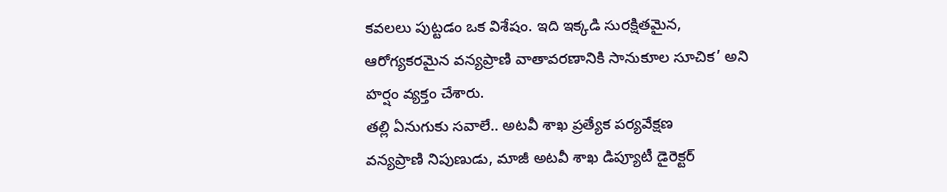కవలలు పుట్టడం ఒక విశేషం. ఇది ఇక్కడి సురక్షితమైన, ఆరోగ్యకరమైన వన్యప్రాణి వాతావరణానికి సానుకూల సూచిక’ అని హర్షం వ్యక్తం చేశారు.
తల్లి ఏనుగుకు సవాలే.. అటవీ శాఖ ప్రత్యేక పర్యవేక్షణ
వన్యప్రాణి నిపుణుడు, మాజీ అటవీ శాఖ డిప్యూటీ డైరెక్టర్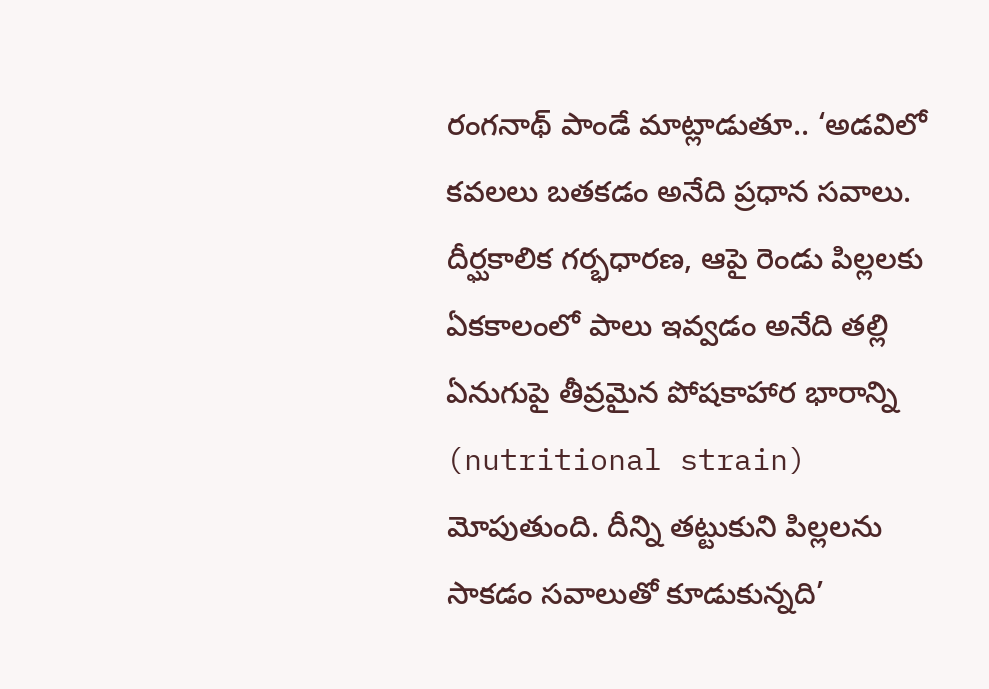రంగనాథ్ పాండే మాట్లాడుతూ.. ‘అడవిలో కవలలు బతకడం అనేది ప్రధాన సవాలు. దీర్ఘకాలిక గర్భధారణ, ఆపై రెండు పిల్లలకు ఏకకాలంలో పాలు ఇవ్వడం అనేది తల్లి ఏనుగుపై తీవ్రమైన పోషకాహార భారాన్ని (nutritional strain) మోపుతుంది. దీన్ని తట్టుకుని పిల్లలను సాకడం సవాలుతో కూడుకున్నది’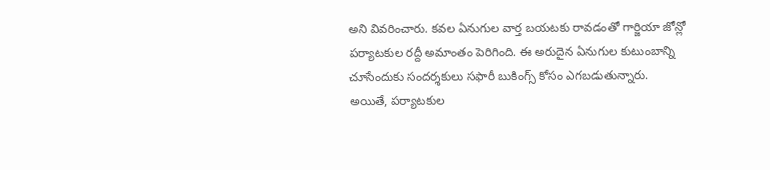అని వివరించారు. కవల ఏనుగుల వార్త బయటకు రావడంతో గార్జియా జోన్లో పర్యాటకుల రద్దీ అమాంతం పెరిగింది. ఈ అరుదైన ఏనుగుల కుటుంబాన్ని చూసేందుకు సందర్శకులు సఫారీ బుకింగ్స్ కోసం ఎగబడుతున్నారు. అయితే, పర్యాటకుల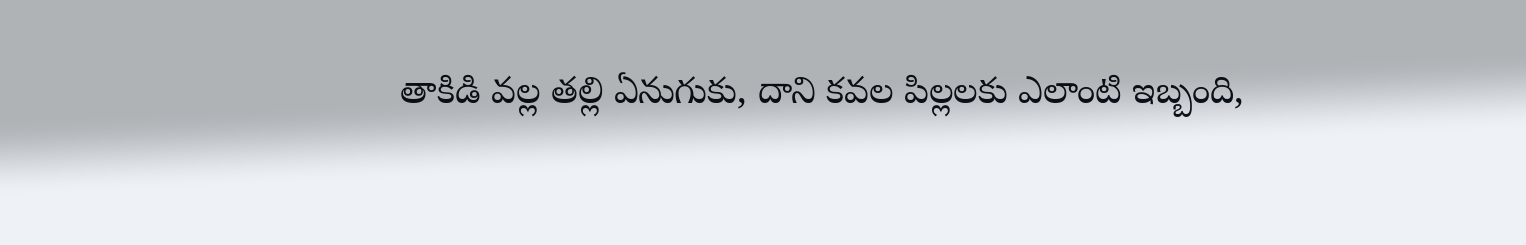తాకిడి వల్ల తల్లి ఏనుగుకు, దాని కవల పిల్లలకు ఎలాంటి ఇబ్బంది,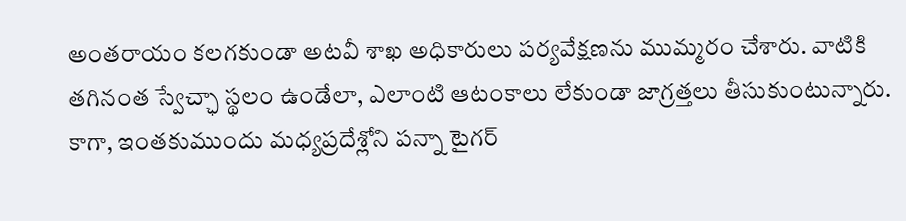అంతరాయం కలగకుండా అటవీ శాఖ అధికారులు పర్యవేక్షణను ముమ్మరం చేశారు. వాటికి తగినంత స్వేచ్ఛా స్థలం ఉండేలా, ఎలాంటి ఆటంకాలు లేకుండా జాగ్రత్తలు తీసుకుంటున్నారు. కాగా, ఇంతకుముందు మధ్యప్రదేశ్లోని పన్నా టైగర్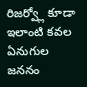రిజర్వ్లో కూడా ఇలాంటి కవల ఏనుగుల జననం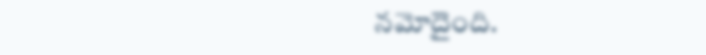నమోదైంది.